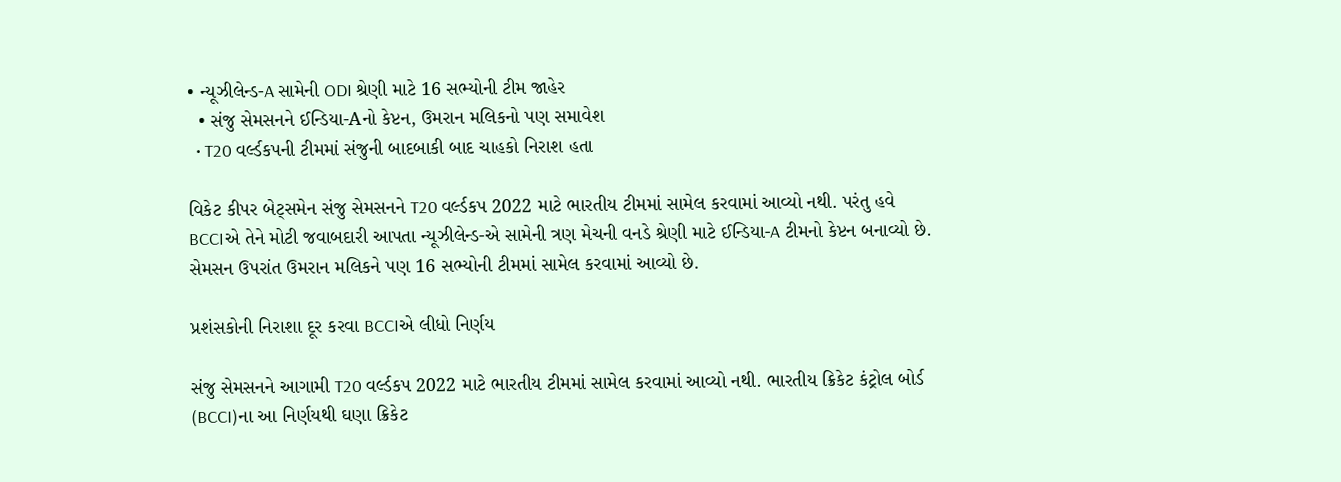• ન્યૂઝીલેન્ડ-A સામેની ODI શ્રેણી માટે 16 સભ્યોની ટીમ જાહેર
  • સંજુ સેમસનને ઈન્ડિયા-Aનો કેપ્ટન, ઉમરાન મલિકનો પણ સમાવેશ
  • T20 વર્લ્ડકપની ટીમમાં સંજુની બાદબાકી બાદ ચાહકો નિરાશ હતા

વિકેટ કીપર બેટ્સમેન સંજુ સેમસનને T20 વર્લ્ડકપ 2022 માટે ભારતીય ટીમમાં સામેલ કરવામાં આવ્યો નથી. પરંતુ હવે BCCIએ તેને મોટી જવાબદારી આપતા ન્યૂઝીલેન્ડ-એ સામેની ત્રણ મેચની વનડે શ્રેણી માટે ઈન્ડિયા-A ટીમનો કેપ્ટન બનાવ્યો છે. સેમસન ઉપરાંત ઉમરાન મલિકને પણ 16 સભ્યોની ટીમમાં સામેલ કરવામાં આવ્યો છે.

પ્રશંસકોની નિરાશા દૂર કરવા BCCIએ લીધો નિર્ણય

સંજુ સેમસનને આગામી T20 વર્લ્ડકપ 2022 માટે ભારતીય ટીમમાં સામેલ કરવામાં આવ્યો નથી. ભારતીય ક્રિકેટ કંટ્રોલ બોર્ડ (BCCI)ના આ નિર્ણયથી ઘણા ક્રિકેટ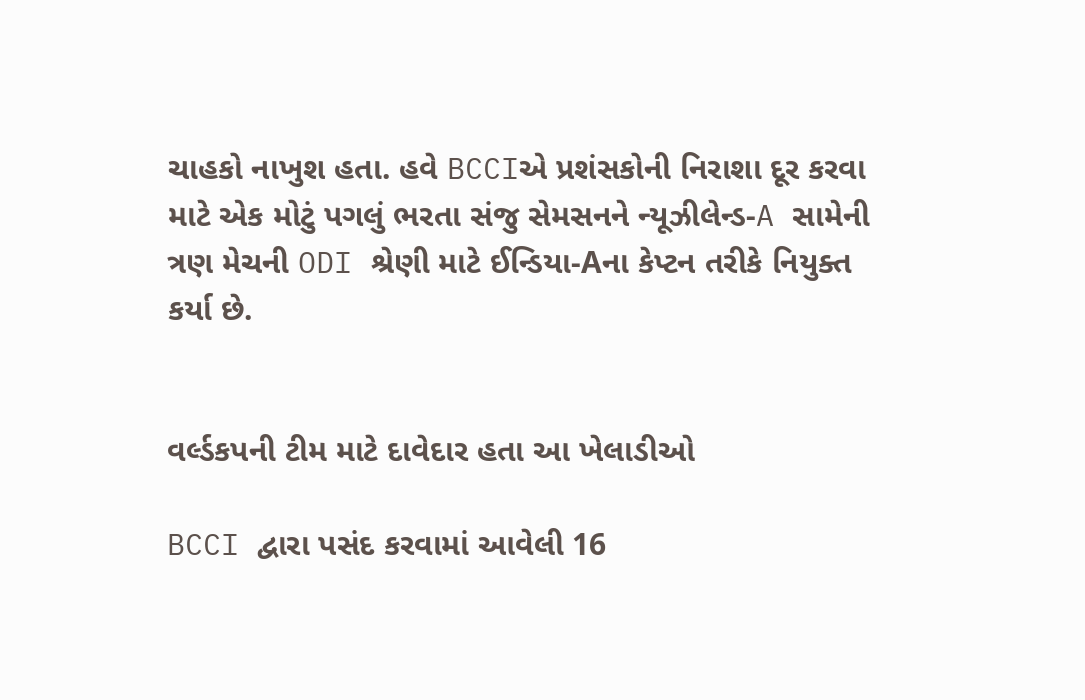ચાહકો નાખુશ હતા. હવે BCCIએ પ્રશંસકોની નિરાશા દૂર કરવા માટે એક મોટું પગલું ભરતા સંજુ સેમસનને ન્યૂઝીલેન્ડ-A સામેની ત્રણ મેચની ODI શ્રેણી માટે ઈન્ડિયા-Aના કેપ્ટન તરીકે નિયુક્ત કર્યા છે.


વર્લ્ડકપની ટીમ માટે દાવેદાર હતા આ ખેલાડીઓ

BCCI દ્વારા પસંદ કરવામાં આવેલી 16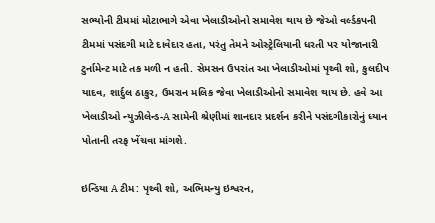સભ્યોની ટીમમાં મોટાભાગે એવા ખેલાડીઓનો સમાવેશ થાય છે જેઓ વર્લ્ડકપની ટીમમાં પસંદગી માટે દાવેદાર હતા, પરંતુ તેમને ઓસ્ટ્રેલિયાની ધરતી પર યોજાનારી ટુર્નામેન્ટ માટે તક મળી ન હતી. સેમસન ઉપરાંત આ ખેલાડીઓમાં પૃથ્વી શો, કુલદીપ યાદવ, શાર્દુલ ઠાકુર, ઉમરાન મલિક જેવા ખેલાડીઓનો સમાવેશ થાય છે. હવે આ ખેલાડીઓ ન્યુઝીલેન્ડ-A સામેની શ્રેણીમાં શાનદાર પ્રદર્શન કરીને પસંદગીકારોનું ધ્યાન પોતાની તરફ ખેંચવા માંગશે.

ઇન્ડિયા A ટીમ: પૃથ્વી શો, અભિમન્યુ ઇશ્વરન,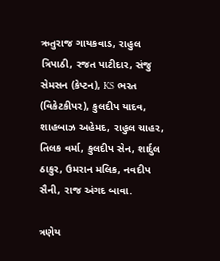ઋતુરાજ ગાયકવાડ, રાહુલ ત્રિપાઠી, રજત પાટીદાર, સંજુ સેમસન (કેપ્ટન), KS ભરત (વિકેટકીપર), કુલદીપ યાદવ, શાહબાઝ અહેમદ, રાહુલ ચાહર, તિલક વર્મા, કુલદીપ સેન, શાર્દુલ ઠાકુર, ઉમરાન મલિક, નવદીપ સૈની, રાજ અંગદ બાવા.

ત્રણેય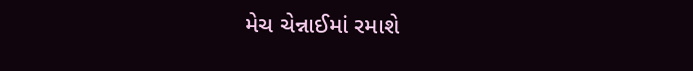મેચ ચેન્નાઈમાં રમાશે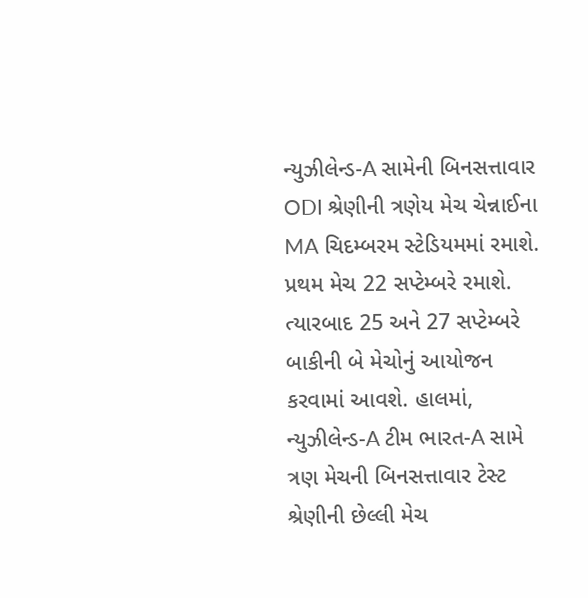ન્યુઝીલેન્ડ-A સામેની બિનસત્તાવાર ODI શ્રેણીની ત્રણેય મેચ ચેન્નાઈના MA ચિદમ્બરમ સ્ટેડિયમમાં રમાશે. પ્રથમ મેચ 22 સપ્ટેમ્બરે રમાશે. ત્યારબાદ 25 અને 27 સપ્ટેમ્બરે બાકીની બે મેચોનું આયોજન કરવામાં આવશે. હાલમાં, ન્યુઝીલેન્ડ-A ટીમ ભારત-A સામે ત્રણ મેચની બિનસત્તાવાર ટેસ્ટ શ્રેણીની છેલ્લી મેચ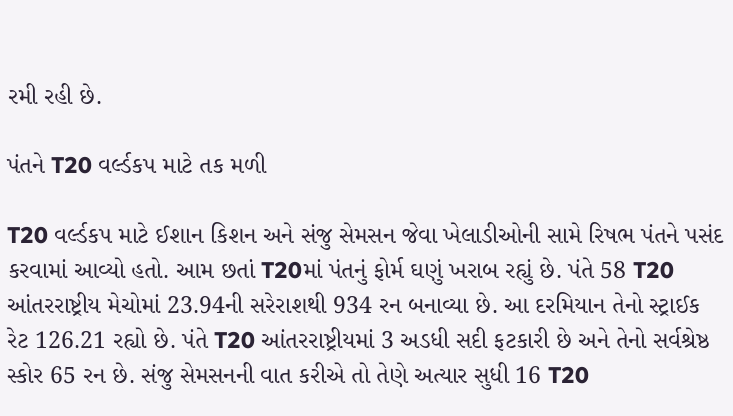રમી રહી છે.

પંતને T20 વર્લ્ડકપ માટે તક મળી

T20 વર્લ્ડકપ માટે ઈશાન કિશન અને સંજુ સેમસન જેવા ખેલાડીઓની સામે રિષભ પંતને પસંદ કરવામાં આવ્યો હતો. આમ છતાં T20માં પંતનું ફોર્મ ઘણું ખરાબ રહ્યું છે. પંતે 58 T20 આંતરરાષ્ટ્રીય મેચોમાં 23.94ની સરેરાશથી 934 રન બનાવ્યા છે. આ દરમિયાન તેનો સ્ટ્રાઈક રેટ 126.21 રહ્યો છે. પંતે T20 આંતરરાષ્ટ્રીયમાં 3 અડધી સદી ફટકારી છે અને તેનો સર્વશ્રેષ્ઠ સ્કોર 65 રન છે. સંજુ સેમસનની વાત કરીએ તો તેણે અત્યાર સુધી 16 T20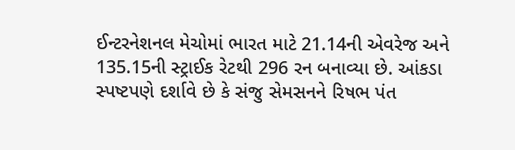ઈન્ટરનેશનલ મેચોમાં ભારત માટે 21.14ની એવરેજ અને 135.15ની સ્ટ્રાઈક રેટથી 296 રન બનાવ્યા છે. આંકડા સ્પષ્ટપણે દર્શાવે છે કે સંજુ સેમસનને રિષભ પંત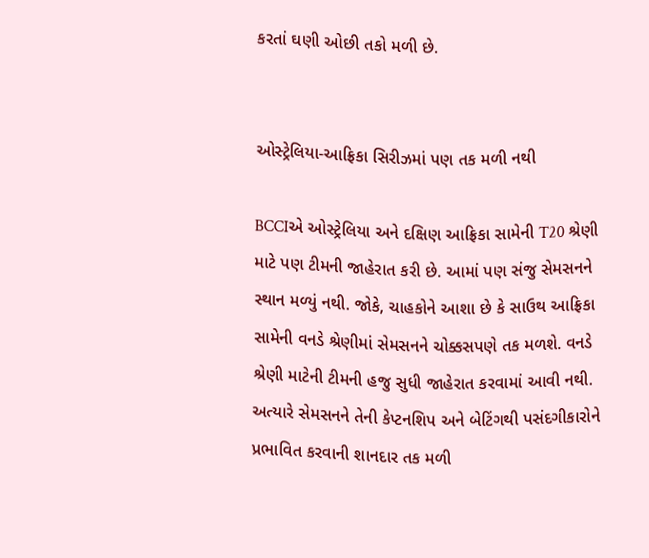કરતાં ઘણી ઓછી તકો મળી છે.


ઓસ્ટ્રેલિયા-આફ્રિકા સિરીઝમાં પણ તક મળી નથી

BCCIએ ઓસ્ટ્રેલિયા અને દક્ષિણ આફ્રિકા સામેની T20 શ્રેણી માટે પણ ટીમની જાહેરાત કરી છે. આમાં પણ સંજુ સેમસનને સ્થાન મળ્યું નથી. જોકે, ચાહકોને આશા છે કે સાઉથ આફ્રિકા સામેની વનડે શ્રેણીમાં સેમસનને ચોક્કસપણે તક મળશે. વનડે શ્રેણી માટેની ટીમની હજુ સુધી જાહેરાત કરવામાં આવી નથી. અત્યારે સેમસનને તેની કેપ્ટનશિપ અને બેટિંગથી પસંદગીકારોને પ્રભાવિત કરવાની શાનદાર તક મળી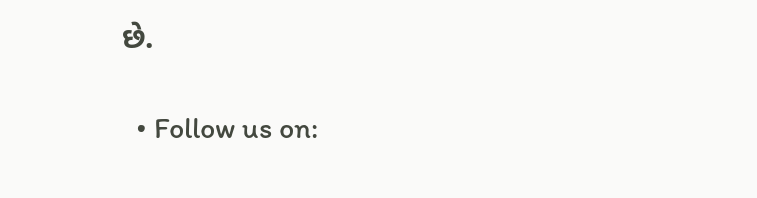છે.

  • Follow us on: